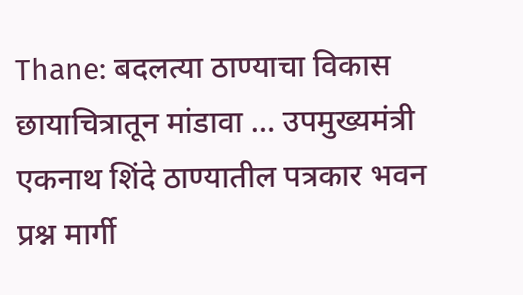Thane: बदलत्या ठाण्याचा विकास छायाचित्रातून मांडावा … उपमुख्यमंत्री एकनाथ शिंदे ठाण्यातील पत्रकार भवन प्रश्न मार्गी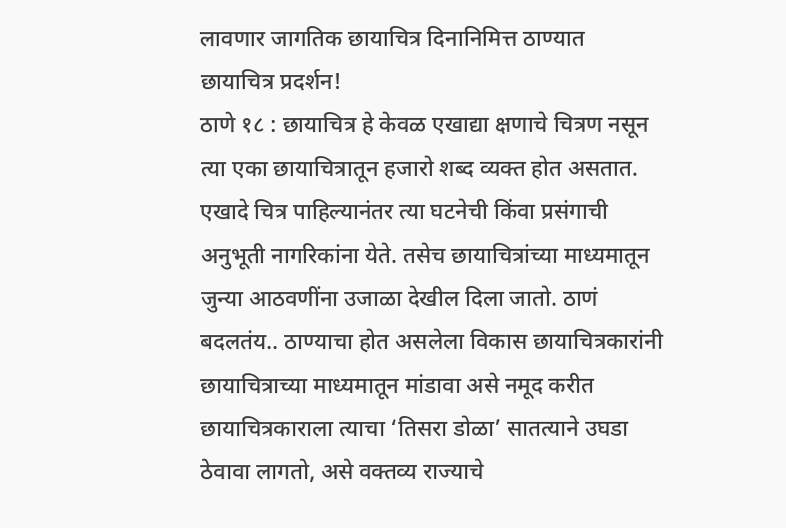लावणार जागतिक छायाचित्र दिनानिमित्त ठाण्यात छायाचित्र प्रदर्शन!
ठाणे १८ : छायाचित्र हे केवळ एखाद्या क्षणाचे चित्रण नसून त्या एका छायाचित्रातून हजारो शब्द व्यक्त होत असतात. एखादे चित्र पाहिल्यानंतर त्या घटनेची किंवा प्रसंगाची अनुभूती नागरिकांना येते. तसेच छायाचित्रांच्या माध्यमातून जुन्या आठवणींना उजाळा देखील दिला जातो. ठाणं बदलतंय.. ठाण्याचा होत असलेला विकास छायाचित्रकारांनी छायाचित्राच्या माध्यमातून मांडावा असे नमूद करीत छायाचित्रकाराला त्याचा ‘तिसरा डोळा’ सातत्याने उघडा ठेवावा लागतो, असे वक्तव्य राज्याचे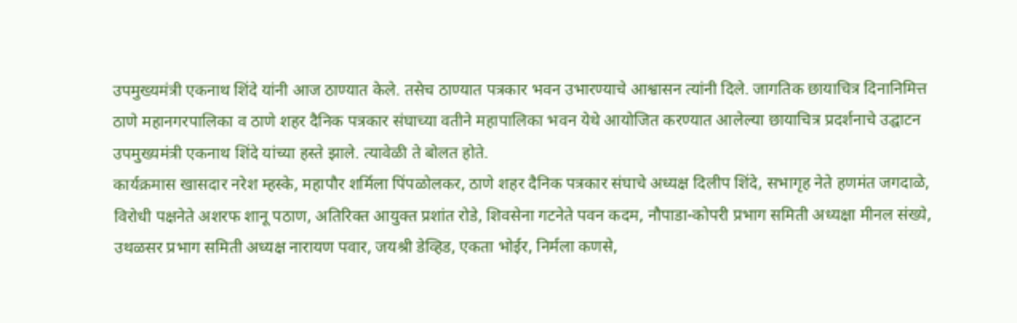उपमुख्यमंत्री एकनाथ शिंदे यांनी आज ठाण्यात केले. तसेच ठाण्यात पत्रकार भवन उभारण्याचे आश्वासन त्यांनी दिले. जागतिक छायाचित्र दिनानिमित्त ठाणे महानगरपालिका व ठाणे शहर दैनिक पत्रकार संघाच्या वतीने महापालिका भवन येथे आयोजित करण्यात आलेल्या छायाचित्र प्रदर्शनाचे उद्घाटन उपमुख्यमंत्री एकनाथ शिंदे यांच्या हस्ते झाले. त्यावेळी ते बोलत होते.
कार्यक्रमास खासदार नरेश म्हस्के, महापौर शर्मिला पिंपळोलकर, ठाणे शहर दैनिक पत्रकार संघाचे अध्यक्ष दिलीप शिंदे, सभागृह नेते हणमंत जगदाळे, विरोधी पक्षनेते अशरफ शानू पठाण, अतिरिक्त आयुक्त प्रशांत रोडे, शिवसेना गटनेते पवन कदम, नौपाडा-कोपरी प्रभाग समिती अध्यक्षा मीनल संख्ये, उथळसर प्रभाग समिती अध्यक्ष नारायण पवार, जयश्री डेव्हिड, एकता भोईर, निर्मला कणसे,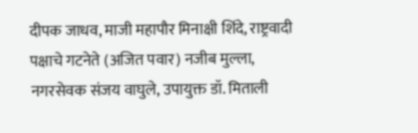दीपक जाधव, माजी महापौर मिनाक्षी शिंदे, राष्ट्रवादी पक्षाचे गटनेते (अजित पवार) नजीब मुल्ला, नगरसेवक संजय वाघुले, उपायुक्त डॉ. मिताली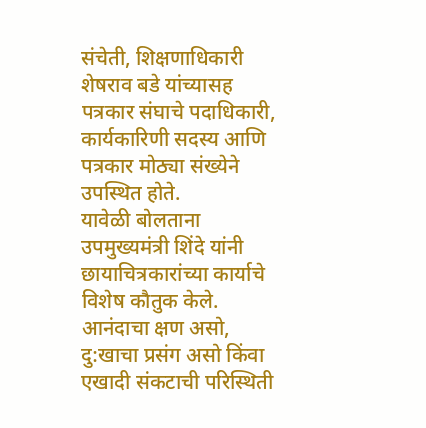संचेती, शिक्षणाधिकारी शेषराव बडे यांच्यासह पत्रकार संघाचे पदाधिकारी, कार्यकारिणी सदस्य आणि पत्रकार मोठ्या संख्येने उपस्थित होते.
यावेळी बोलताना उपमुख्यमंत्री शिंदे यांनी छायाचित्रकारांच्या कार्याचे विशेष कौतुक केले. आनंदाचा क्षण असो, दु:खाचा प्रसंग असो किंवा एखादी संकटाची परिस्थिती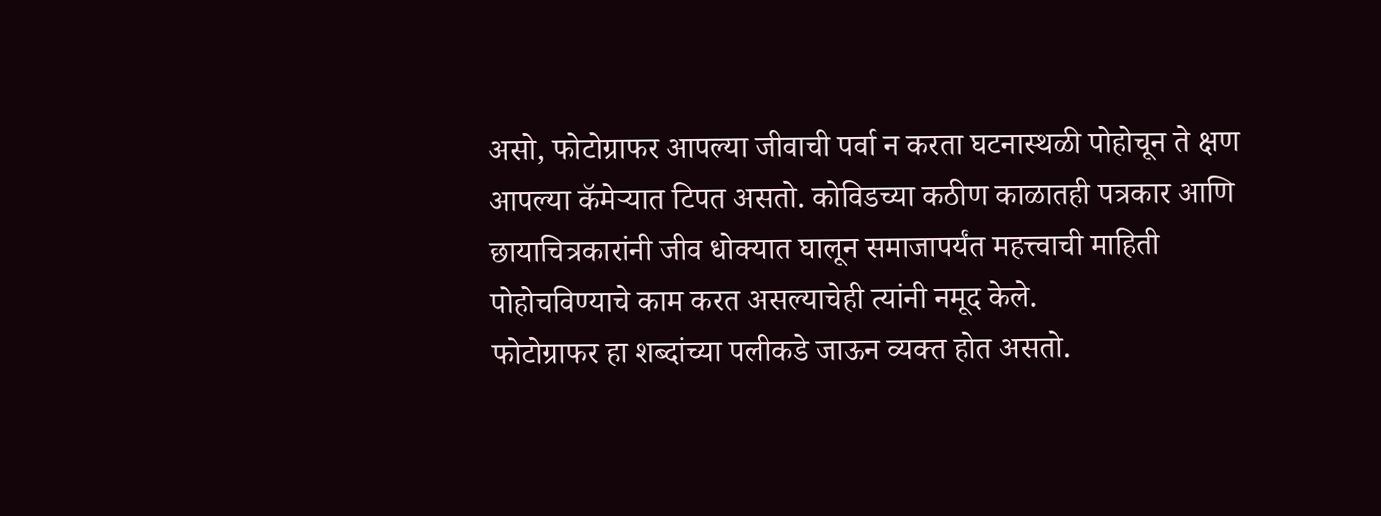असो, फोटोग्राफर आपल्या जीवाची पर्वा न करता घटनास्थळी पोहोचून ते क्षण आपल्या कॅमेऱ्यात टिपत असतो. कोविडच्या कठीण काळातही पत्रकार आणि छायाचित्रकारांनी जीव धोक्यात घालून समाजापर्यंत महत्त्वाची माहिती पोहोचविण्याचे काम करत असल्याचेही त्यांनी नमूद केले.
फोटोग्राफर हा शब्दांच्या पलीकडे जाऊन व्यक्त होत असतो.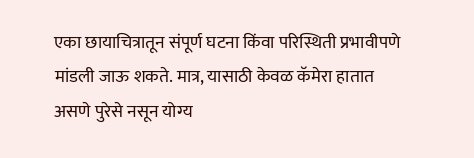एका छायाचित्रातून संपूर्ण घटना किंवा परिस्थिती प्रभावीपणे मांडली जाऊ शकते. मात्र, यासाठी केवळ कॅमेरा हातात असणे पुरेसे नसून योग्य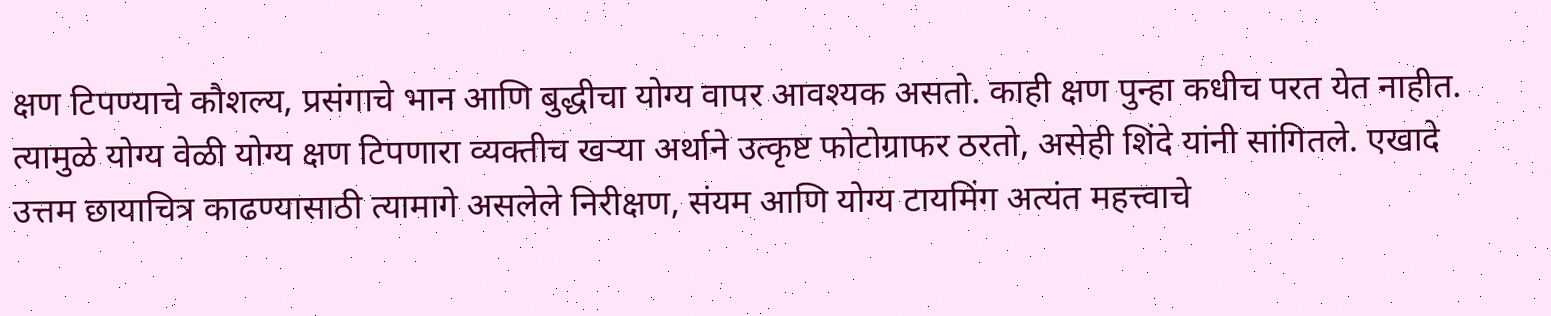क्षण टिपण्याचे कौशल्य, प्रसंगाचे भान आणि बुद्धीचा योग्य वापर आवश्यक असतो. काही क्षण पुन्हा कधीच परत येत नाहीत. त्यामुळे योग्य वेळी योग्य क्षण टिपणारा व्यक्तीच खऱ्या अर्थाने उत्कृष्ट फोटोग्राफर ठरतो, असेही शिंदे यांनी सांगितले. एखादे उत्तम छायाचित्र काढण्यासाठी त्यामागे असलेले निरीक्षण, संयम आणि योग्य टायमिंग अत्यंत महत्त्वाचे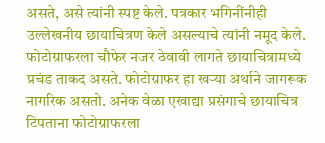असते, असे त्यांनी स्पष्ट केले. पत्रकार भगिनींनीही उल्लेखनीय छायाचित्रण केले असल्याचे त्यांनी नमूद केले.
फोटोग्राफरला चौफेर नजर ठेवावी लागते छायाचित्रामध्ये प्रचंड ताकद असते. फोटोग्राफर हा खऱ्या अर्थाने जागरूक नागरिक असतो. अनेक वेळा एखाद्या प्रसंगाचे छायाचित्र टिपताना फोटोग्राफरला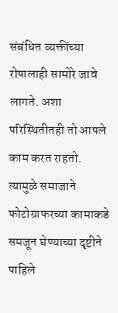संबंधित व्यक्तींच्या रोषालाही सामोरे जावे लागते. अशा परिस्थितीतही तो आपले काम करत राहतो. त्यामुळे समाजाने फोटोग्राफरच्या कामाकडे समजून घेण्याच्या दृष्टीने पाहिले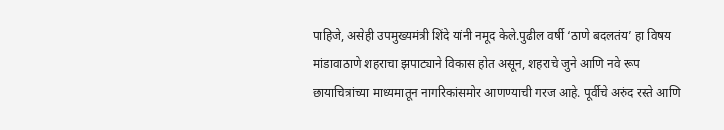पाहिजे, असेही उपमुख्यमंत्री शिंदे यांनी नमूद केले.पुढील वर्षी ‘ठाणे बदलतंय’ हा विषय मांडावाठाणे शहराचा झपाट्याने विकास होत असून, शहराचे जुने आणि नवे रूप छायाचित्रांच्या माध्यमातून नागरिकांसमोर आणण्याची गरज आहे. पूर्वीचे अरुंद रस्ते आणि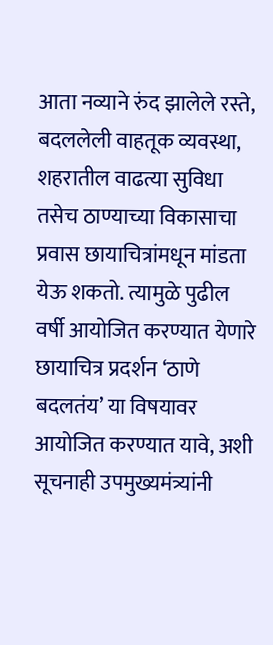आता नव्याने रुंद झालेले रस्ते, बदललेली वाहतूक व्यवस्था, शहरातील वाढत्या सुविधा तसेच ठाण्याच्या विकासाचा प्रवास छायाचित्रांमधून मांडता येऊ शकतो. त्यामुळे पुढील वर्षी आयोजित करण्यात येणारे छायाचित्र प्रदर्शन ‘ठाणे बदलतंय’ या विषयावर आयोजित करण्यात यावे, अशी सूचनाही उपमुख्यमंत्र्यांनी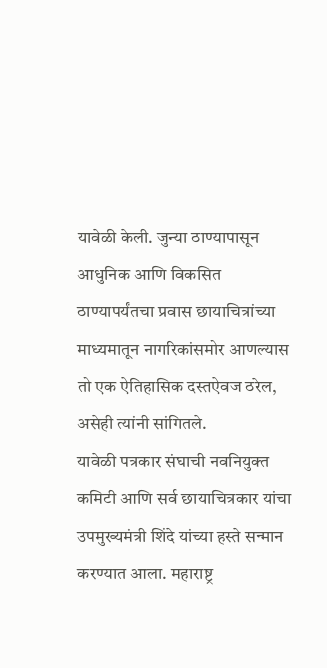यावेळी केली. जुन्या ठाण्यापासून आधुनिक आणि विकसित ठाण्यापर्यंतचा प्रवास छायाचित्रांच्या माध्यमातून नागरिकांसमोर आणल्यास तो एक ऐतिहासिक दस्तऐवज ठरेल, असेही त्यांनी सांगितले.
यावेळी पत्रकार संघाची नवनियुक्त कमिटी आणि सर्व छायाचित्रकार यांचा उपमुख्यमंत्री शिंदे यांच्या हस्ते सन्मान करण्यात आला. महाराष्ट्र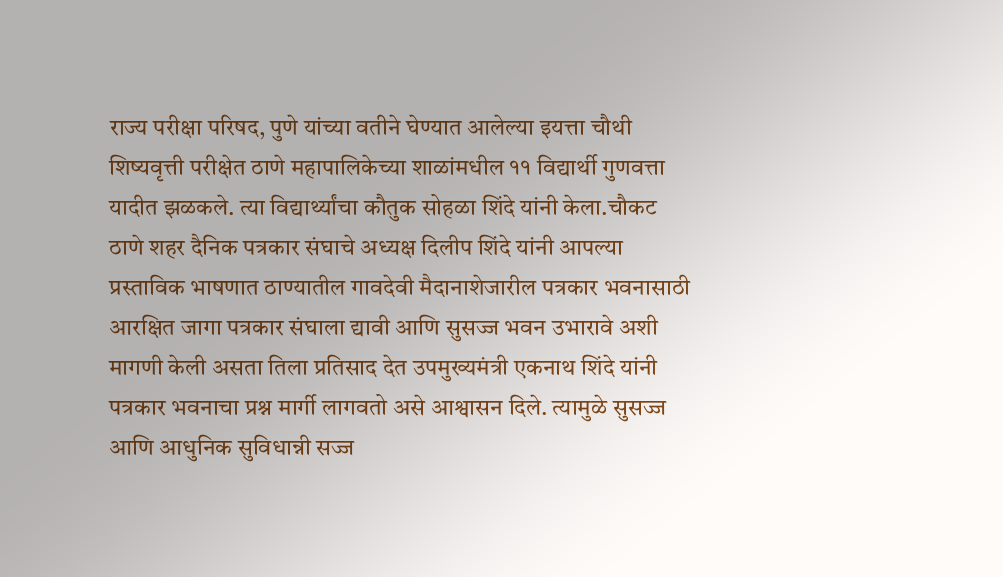राज्य परीक्षा परिषद, पुणे यांच्या वतीने घेण्यात आलेल्या इयत्ता चौथी शिष्यवृत्ती परीक्षेत ठाणे महापालिकेच्या शाळांमधील ११ विद्यार्थी गुणवत्ता यादीत झळकले. त्या विद्यार्थ्यांचा कौतुक सोहळा शिंदे यांनी केला.चौकट ठाणे शहर दैनिक पत्रकार संघाचे अध्यक्ष दिलीप शिंदे यांनी आपल्या प्रस्ताविक भाषणात ठाण्यातील गावदेवी मैदानाशेजारील पत्रकार भवनासाठी आरक्षित जागा पत्रकार संघाला द्यावी आणि सुसज्ज भवन उभारावे अशी मागणी केली असता तिला प्रतिसाद देत उपमुख्यमंत्री एकनाथ शिंदे यांनी पत्रकार भवनाचा प्रश्न मार्गी लागवतो असे आश्वासन दिले. त्यामुळे सुसज्ज आणि आधुनिक सुविधान्नी सज्ज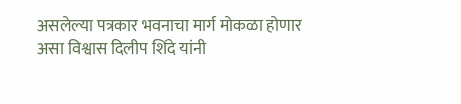असलेल्या पत्रकार भवनाचा मार्ग मोकळा होणार असा विश्वास दिलीप शिंदे यांनी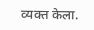व्यक्त केला.